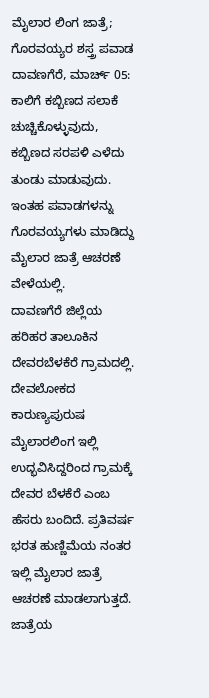ಮೈಲಾರ ಲಿಂಗ ಜಾತ್ರೆ; ಗೊರವಯ್ಯರ ಶಸ್ತ್ರ ಪವಾಡ
ದಾವಣಗೆರೆ, ಮಾರ್ಚ್ 05: ಕಾಲಿಗೆ ಕಬ್ಬಿಣದ ಸಲಾಕೆ ಚುಚ್ಚಿಕೊಳ್ಳುವುದು, ಕಬ್ಬಿಣದ ಸರಪಳಿ ಎಳೆದು ತುಂಡು ಮಾಡುವುದು. ಇಂತಹ ಪವಾಡಗಳನ್ನು ಗೊರವಯ್ಯಗಳು ಮಾಡಿದ್ದು ಮೈಲಾರ ಜಾತ್ರೆ ಆಚರಣೆ ವೇಳೆಯಲ್ಲಿ.
ದಾವಣಗೆರೆ ಜಿಲ್ಲೆಯ ಹರಿಹರ ತಾಲೂಕಿನ ದೇವರಬೆಳಕೆರೆ ಗ್ರಾಮದಲ್ಲಿ. ದೇವಲೋಕದ ಕಾರುಣ್ಯಪುರುಷ ಮೈಲಾರಲಿಂಗ ಇಲ್ಲಿ ಉದ್ಭವಿಸಿದ್ದರಿಂದ ಗ್ರಾಮಕ್ಕೆ ದೇವರ ಬೆಳಕೆರೆ ಎಂಬ ಹೆಸರು ಬಂದಿದೆ. ಪ್ರತಿವರ್ಷ ಭರತ ಹುಣ್ಣಿಮೆಯ ನಂತರ ಇಲ್ಲಿ ಮೈಲಾರ ಜಾತ್ರೆ ಆಚರಣೆ ಮಾಡಲಾಗುತ್ತದೆ.
ಜಾತ್ರೆಯ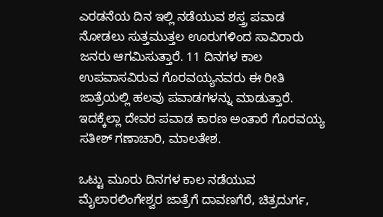ಎರಡನೆಯ ದಿನ ಇಲ್ಲಿ ನಡೆಯುವ ಶಸ್ತ್ರ ಪವಾಡ ನೋಡಲು ಸುತ್ತಮುತ್ತಲ ಊರುಗಳಿಂದ ಸಾವಿರಾರು ಜನರು ಆಗಮಿಸುತ್ತಾರೆ. 11 ದಿನಗಳ ಕಾಲ ಉಪವಾಸವಿರುವ ಗೊರವಯ್ಯನವರು ಈ ರೀತಿ ಜಾತ್ರೆಯಲ್ಲಿ ಹಲವು ಪವಾಡಗಳನ್ನು ಮಾಡುತ್ತಾರೆ. ಇದಕ್ಕೆಲ್ಲಾ ದೇವರ ಪವಾಡ ಕಾರಣ ಅಂತಾರೆ ಗೊರವಯ್ಯ ಸತೀಶ್ ಗಣಾಚಾರಿ, ಮಾಲತೇಶ.

ಒಟ್ಟು ಮೂರು ದಿನಗಳ ಕಾಲ ನಡೆಯುವ ಮೈಲಾರಲಿಂಗೇಶ್ವರ ಜಾತ್ರೆಗೆ ದಾವಣಗೆರೆ, ಚಿತ್ರದುರ್ಗ,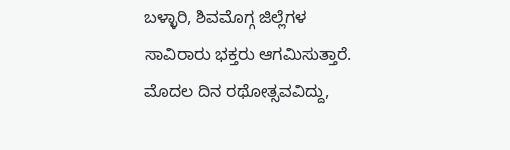ಬಳ್ಳಾರಿ, ಶಿವಮೊಗ್ಗ ಜಿಲ್ಲೆಗಳ ಸಾವಿರಾರು ಭಕ್ತರು ಆಗಮಿಸುತ್ತಾರೆ. ಮೊದಲ ದಿನ ರಥೋತ್ಸವವಿದ್ದು,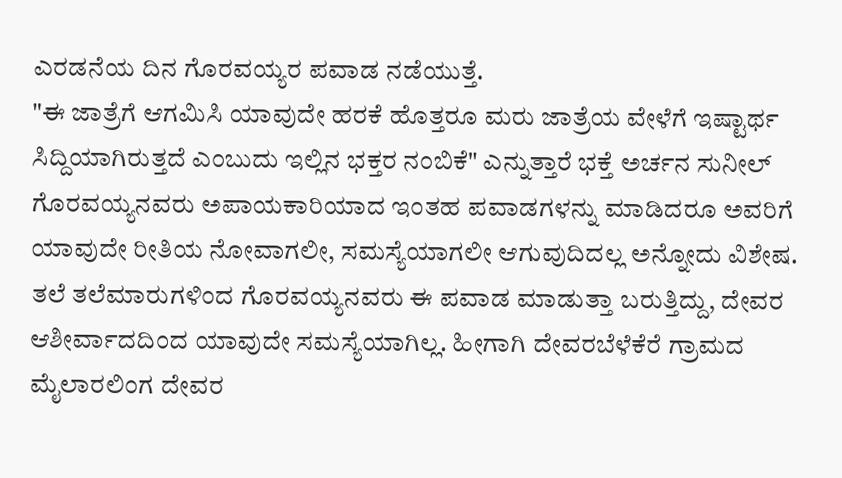ಎರಡನೆಯ ದಿನ ಗೊರವಯ್ಯರ ಪವಾಡ ನಡೆಯುತ್ತೆ.
"ಈ ಜಾತ್ರೆಗೆ ಆಗಮಿಸಿ ಯಾವುದೇ ಹರಕೆ ಹೊತ್ತರೂ ಮರು ಜಾತ್ರೆಯ ವೇಳೆಗೆ ಇಷ್ಟಾರ್ಥ ಸಿದ್ದಿಯಾಗಿರುತ್ತದೆ ಎಂಬುದು ಇಲ್ಲಿನ ಭಕ್ತರ ನಂಬಿಕೆ" ಎನ್ನುತ್ತಾರೆ ಭಕ್ತೆ ಅರ್ಚನ ಸುನೀಲ್
ಗೊರವಯ್ಯನವರು ಅಪಾಯಕಾರಿಯಾದ ಇಂತಹ ಪವಾಡಗಳನ್ನು ಮಾಡಿದರೂ ಅವರಿಗೆ ಯಾವುದೇ ರೀತಿಯ ನೋವಾಗಲೀ, ಸಮಸ್ಯೆಯಾಗಲೀ ಆಗುವುದಿದಲ್ಲ ಅನ್ನೋದು ವಿಶೇಷ.
ತಲೆ ತಲೆಮಾರುಗಳಿಂದ ಗೊರವಯ್ಯನವರು ಈ ಪವಾಡ ಮಾಡುತ್ತಾ ಬರುತ್ತಿದ್ದು, ದೇವರ ಆಶೀರ್ವಾದದಿಂದ ಯಾವುದೇ ಸಮಸ್ಯೆಯಾಗಿಲ್ಲ. ಹೀಗಾಗಿ ದೇವರಬೆಳೆಕೆರೆ ಗ್ರಾಮದ ಮೈಲಾರಲಿಂಗ ದೇವರ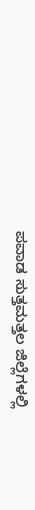ಪವಾಡ ಸುತ್ತಮತ್ತಲ ಜಿಲ್ಲೆಗಳಲ್ಲಿ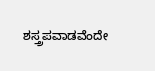ಶಸ್ತ್ರಪವಾಡವೆಂದೇ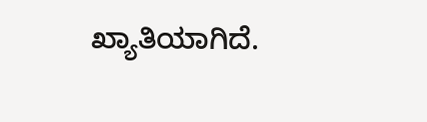ಖ್ಯಾತಿಯಾಗಿದೆ.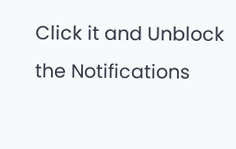Click it and Unblock the Notifications